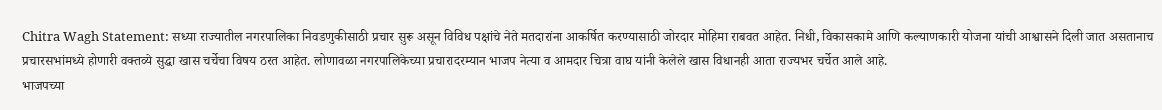Chitra Wagh Statement: सध्या राज्यातील नगरपालिका निवडणुकीसाठी प्रचार सुरू असून विविध पक्षांचे नेते मतदारांना आकर्षित करण्यासाठी जोरदार मोहिमा राबवत आहेत. निधी, विकासकामे आणि कल्याणकारी योजना यांची आश्वासने दिली जात असतानाच प्रचारसभांमध्ये होणारी वक्तव्ये सुद्धा खास चर्चेचा विषय ठरत आहेत. लोणावळा नगरपालिकेच्या प्रचारादरम्यान भाजप नेत्या व आमदार चित्रा वाघ यांनी केलेले खास विधानही आता राज्यभर चर्चेत आले आहे.
भाजपच्या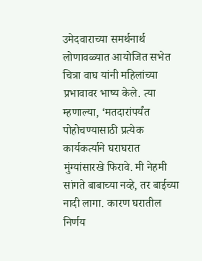उमेदवाराच्या समर्थनार्थ लोणावळ्यात आयोजित सभेत चित्रा वाघ यांनी महिलांच्या प्रभावावर भाष्य केले. त्या म्हणाल्या, ‘मतदारांपर्यंत पोहोचण्यासाठी प्रत्येक कार्यकर्त्याने घराघरात मुंग्यांसारखे फिरावे. मी नेहमी सांगते बाबाच्या नव्हे, तर बाईच्या नादी लागा. कारण घरातील निर्णय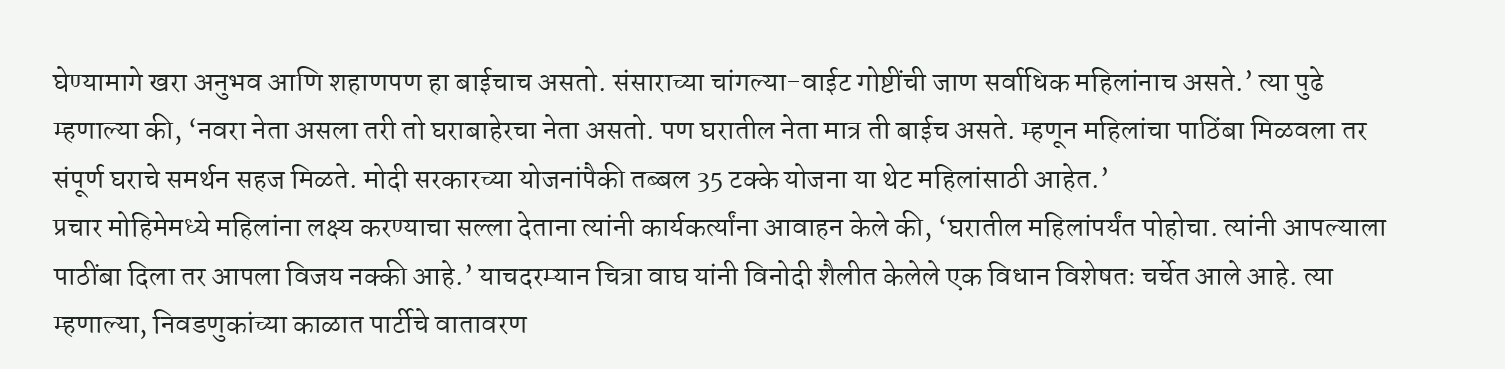घेण्यामागे खरा अनुभव आणि शहाणपण हा बाईचाच असतो. संसाराच्या चांगल्या-वाईट गोष्टींची जाण सर्वाधिक महिलांनाच असते.’ त्या पुढे म्हणाल्या की, ‘नवरा नेता असला तरी तो घराबाहेरचा नेता असतो. पण घरातील नेता मात्र ती बाईच असते. म्हणून महिलांचा पाठिंबा मिळवला तर संपूर्ण घराचे समर्थन सहज मिळते. मोदी सरकारच्या योजनांपैकी तब्बल 35 टक्के योजना या थेट महिलांसाठी आहेत.’
प्रचार मोहिमेमध्ये महिलांना लक्ष्य करण्याचा सल्ला देताना त्यांनी कार्यकर्त्यांना आवाहन केले की, ‘घरातील महिलांपर्यंत पोहोचा. त्यांनी आपल्याला पाठींबा दिला तर आपला विजय नक्की आहे.’ याचदरम्यान चित्रा वाघ यांनी विनोदी शैलीत केलेले एक विधान विशेषतः चर्चेत आले आहे. त्या म्हणाल्या, निवडणुकांच्या काळात पार्टीचे वातावरण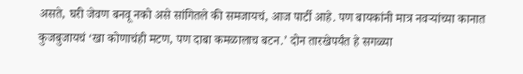असते, घरी जेवण बनवू नको असे सांगितले की समजायचं, आज पार्टी आहे. पण बायकांनी मात्र नवऱ्यांच्या कानात कुजबुजायचं ‘खा कोणाचंही मटण, पण दाबा कमळालाच बटन.’ दोन तारखेपर्यंत हे सगळ्या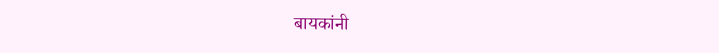बायकांनी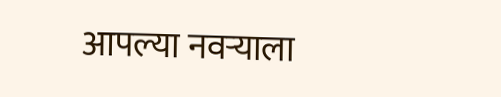आपल्या नवऱ्याला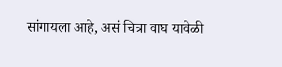सांगायला आहे, असं चित्रा वाघ यावेळी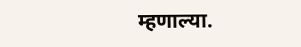म्हणाल्या.